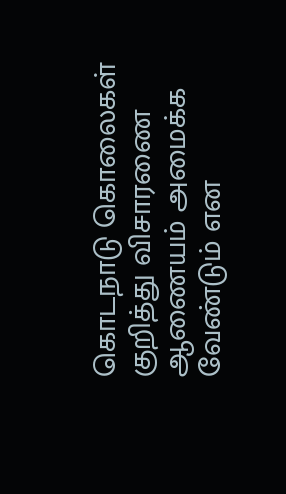கொடநாடு கொலைகள் குறித்து விசாரணை ஆணையம் அமைக்க வேண்டும் என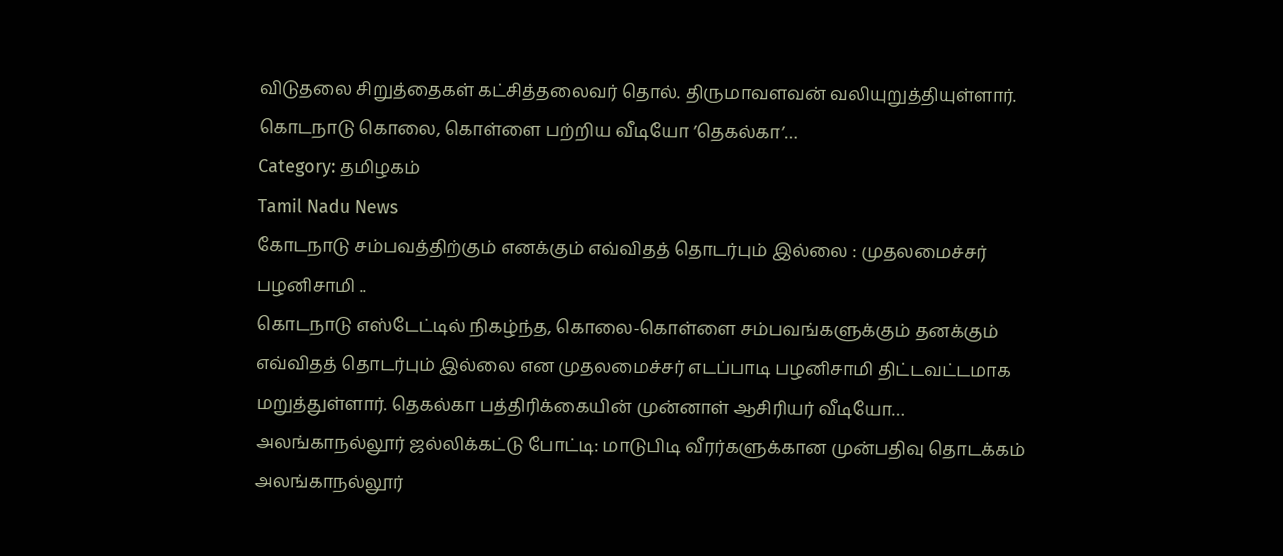விடுதலை சிறுத்தைகள் கட்சித்தலைவர் தொல். திருமாவளவன் வலியுறுத்தியுள்ளார். கொடநாடு கொலை, கொள்ளை பற்றிய வீடியோ ’தெகல்கா’…
Category: தமிழகம்
Tamil Nadu News
கோடநாடு சம்பவத்திற்கும் எனக்கும் எவ்விதத் தொடர்பும் இல்லை : முதலமைச்சர் பழனிசாமி ..
கொடநாடு எஸ்டேட்டில் நிகழ்ந்த, கொலை-கொள்ளை சம்பவங்களுக்கும் தனக்கும் எவ்விதத் தொடர்பும் இல்லை என முதலமைச்சர் எடப்பாடி பழனிசாமி திட்டவட்டமாக மறுத்துள்ளார். தெகல்கா பத்திரிக்கையின் முன்னாள் ஆசிரியர் வீடியோ…
அலங்காநல்லூர் ஜல்லிக்கட்டு போட்டி: மாடுபிடி வீரர்களுக்கான முன்பதிவு தொடக்கம்
அலங்காநல்லூர்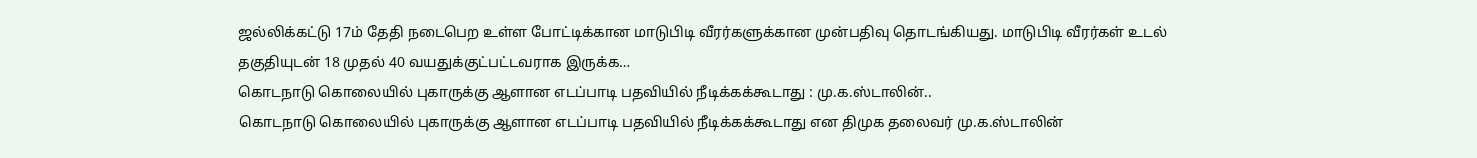ஜல்லிக்கட்டு 17ம் தேதி நடைபெற உள்ள போட்டிக்கான மாடுபிடி வீரர்களுக்கான முன்பதிவு தொடங்கியது. மாடுபிடி வீரர்கள் உடல் தகுதியுடன் 18 முதல் 40 வயதுக்குட்பட்டவராக இருக்க…
கொடநாடு கொலையில் புகாருக்கு ஆளான எடப்பாடி பதவியில் நீடிக்கக்கூடாது : மு.க.ஸ்டாலின்..
கொடநாடு கொலையில் புகாருக்கு ஆளான எடப்பாடி பதவியில் நீடிக்கக்கூடாது என திமுக தலைவர் மு.க.ஸ்டாலின்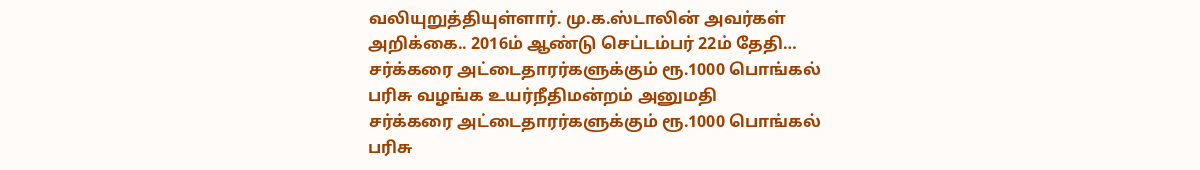வலியுறுத்தியுள்ளார். மு.க.ஸ்டாலின் அவர்கள் அறிக்கை.. 2016ம் ஆண்டு செப்டம்பர் 22ம் தேதி…
சர்க்கரை அட்டைதாரர்களுக்கும் ரூ.1000 பொங்கல் பரிசு வழங்க உயர்நீதிமன்றம் அனுமதி
சர்க்கரை அட்டைதாரர்களுக்கும் ரூ.1000 பொங்கல் பரிசு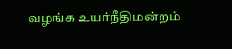வழங்க உயர்நீதிமன்றம்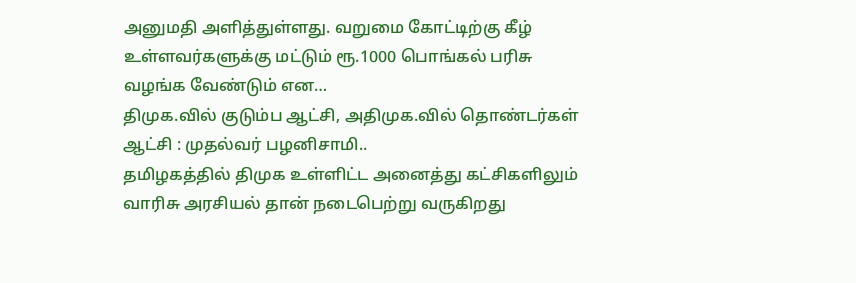அனுமதி அளித்துள்ளது. வறுமை கோட்டிற்கு கீழ் உள்ளவர்களுக்கு மட்டும் ரூ.1000 பொங்கல் பரிசு வழங்க வேண்டும் என…
திமுக.வில் குடும்ப ஆட்சி, அதிமுக.வில் தொண்டர்கள் ஆட்சி : முதல்வர் பழனிசாமி..
தமிழகத்தில் திமுக உள்ளிட்ட அனைத்து கட்சிகளிலும் வாரிசு அரசியல் தான் நடைபெற்று வருகிறது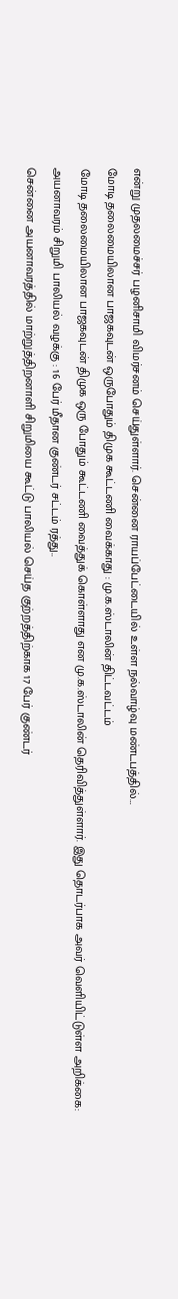என்று முதலமைச்சர் பழனிசாமி விமர்சனம் செய்துள்ளார். சென்னை ராயப்பேட்டையில் உள்ள நல்வாழ்வு மண்டபத்தில்…
மோடி தலைமையிலான பாஜகவுடன் ஒருபோதும் திமுக கூட்டணி வைக்காது : மு.க.ஸ்டாலின் திட்டவட்டம்
மோடி தலைமையிலான பாஜகவுடன் திமுக ஒரு போதும் கூட்டணி வைத்துக் கொள்ளாது என மு.க.ஸ்டாலின் தெரிவித்துள்ளார். இது தொடர்பாக அவர் வெளியிட்டுள்ள அறிக்கை:
அயனாவரம் சிறுமி பாலியல் வழக்கு : 16 பேர் மீதான குண்டர் சட்டம் ரத்து..
சென்னை அயனாவரத்தில் மாற்றுத்திறனாளி சிறுமியை கூட்டு பாலியல் செய்த குற்றத்திற்காக 17 பேர் குண்டர்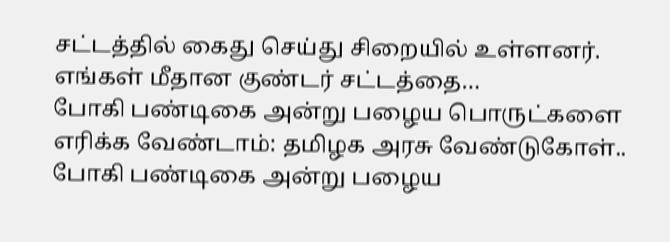சட்டத்தில் கைது செய்து சிறையில் உள்ளனர். எங்கள் மீதான குண்டர் சட்டத்தை…
போகி பண்டிகை அன்று பழைய பொருட்களை எரிக்க வேண்டாம்: தமிழக அரசு வேண்டுகோள்..
போகி பண்டிகை அன்று பழைய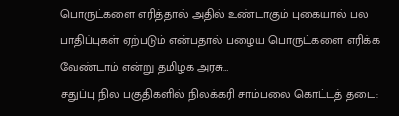பொருட்களை எரித்தால் அதில் உண்டாகும் புகையால் பல பாதிப்புகள் ஏற்படும் என்பதால் பழைய பொருட்களை எரிக்க வேண்டாம் என்று தமிழக அரசு…
சதுப்பு நில பகுதிகளில் நிலக்கரி சாம்பலை கொட்டத் தடை: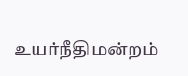உயர்நீதிமன்றம்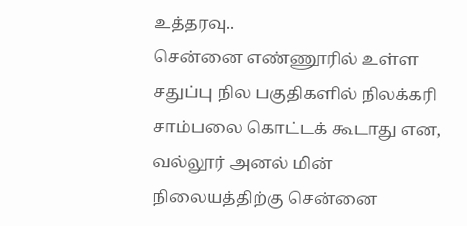உத்தரவு..
சென்னை எண்ணூரில் உள்ள சதுப்பு நில பகுதிகளில் நிலக்கரி சாம்பலை கொட்டக் கூடாது என, வல்லூர் அனல் மின் நிலையத்திற்கு சென்னை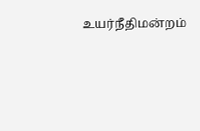உயர்நீதிமன்றம்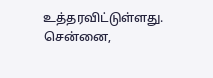உத்தரவிட்டுள்ளது. சென்னை,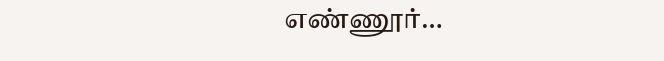எண்ணூர்…